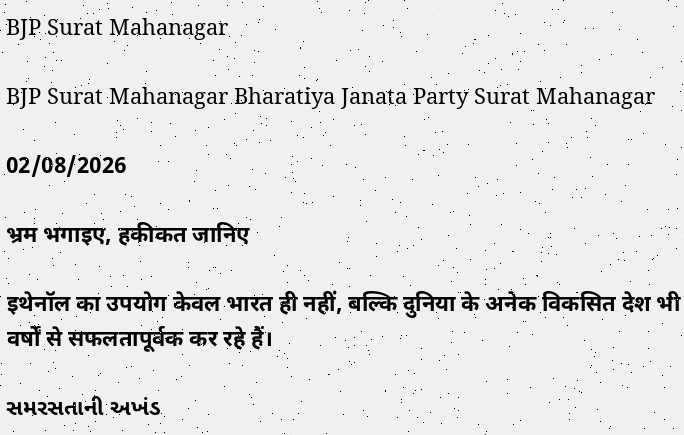BJP Surat Mahanagar

BJP Surat Mahanagar Bharatiya Janata Party Surat Mahanagar

02/08/2026

भ्रम भगाइए, हकीकत जानिए

इथेनॉल का उपयोग केवल भारत ही नहीं, बल्कि दुनिया के अनेक विकसित देश भी वर्षों से सफलतापूर्वक कर रहे हैं।

સમરસતાની અખંડ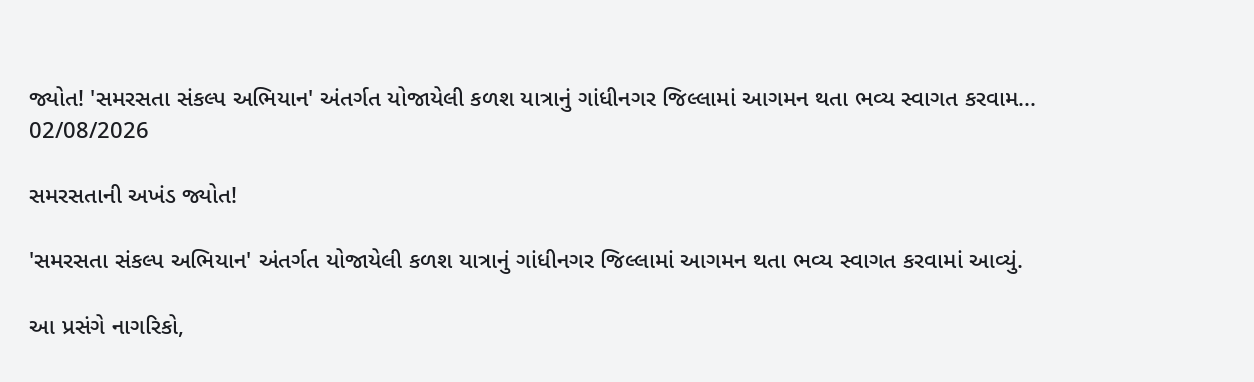જ્યોત! 'સમરસતા સંકલ્પ અભિયાન' અંતર્ગત યોજાયેલી કળશ યાત્રાનું ગાંધીનગર જિલ્લામાં આગમન થતા ભવ્ય સ્વાગત કરવામ...
02/08/2026

સમરસતાની અખંડ જ્યોત!

'સમરસતા સંકલ્પ અભિયાન' અંતર્ગત યોજાયેલી કળશ યાત્રાનું ગાંધીનગર જિલ્લામાં આગમન થતા ભવ્ય સ્વાગત કરવામાં આવ્યું.

આ પ્રસંગે નાગરિકો,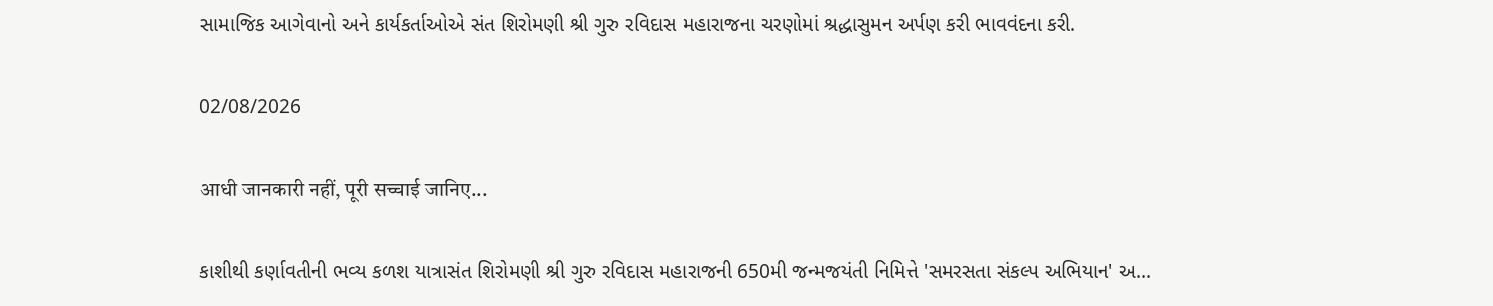સામાજિક આગેવાનો અને કાર્યકર્તાઓએ સંત શિરોમણી શ્રી ગુરુ રવિદાસ મહારાજના ચરણોમાં શ્રદ્ધાસુમન અર્પણ કરી ભાવવંદના કરી.

02/08/2026

आधी जानकारी नहीं, पूरी सच्चाई जानिए...

કાશીથી કર્ણાવતીની ભવ્ય કળશ યાત્રાસંત શિરોમણી શ્રી ગુરુ રવિદાસ મહારાજની 650મી જન્મજયંતી નિમિત્તે 'સમરસતા સંકલ્પ અભિયાન' અ...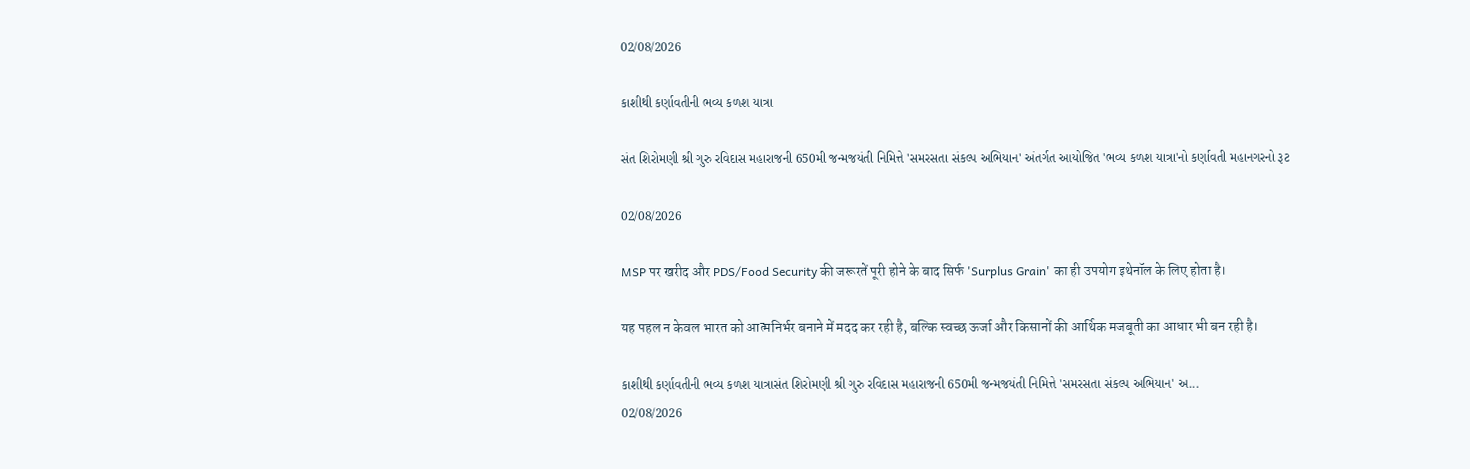02/08/2026

કાશીથી કર્ણાવતીની ભવ્ય કળશ યાત્રા

સંત શિરોમણી શ્રી ગુરુ રવિદાસ મહારાજની 650મી જન્મજયંતી નિમિત્તે 'સમરસતા સંકલ્પ અભિયાન' અંતર્ગત આયોજિત 'ભવ્ય કળશ યાત્રા'નો કર્ણાવતી મહાનગરનો રૂટ

02/08/2026

MSP पर खरीद और PDS/Food Security की जरूरतें पूरी होने के बाद सिर्फ 'Surplus Grain' का ही उपयोग इथेनॉल के लिए होता है।

यह पहल न केवल भारत को आत्मनिर्भर बनाने में मदद कर रही है, बल्कि स्वच्छ ऊर्जा और किसानों की आर्थिक मजबूती का आधार भी बन रही है।

કાશીથી કર્ણાવતીની ભવ્ય કળશ યાત્રાસંત શિરોમણી શ્રી ગુરુ રવિદાસ મહારાજની 650મી જન્મજયંતી નિમિત્તે 'સમરસતા સંકલ્પ અભિયાન' અ...
02/08/2026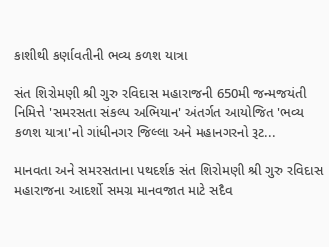કાશીથી કર્ણાવતીની ભવ્ય કળશ યાત્રા

સંત શિરોમણી શ્રી ગુરુ રવિદાસ મહારાજની 650મી જન્મજયંતી નિમિત્તે 'સમરસતા સંકલ્પ અભિયાન' અંતર્ગત આયોજિત 'ભવ્ય કળશ યાત્રા'નો ગાંધીનગર જિલ્લા અને મહાનગરનો રૂટ...

માનવતા અને સમરસતાના પથદર્શક સંત શિરોમણી શ્રી ગુરુ રવિદાસ મહારાજના આદર્શો સમગ્ર માનવજાત માટે સદૈવ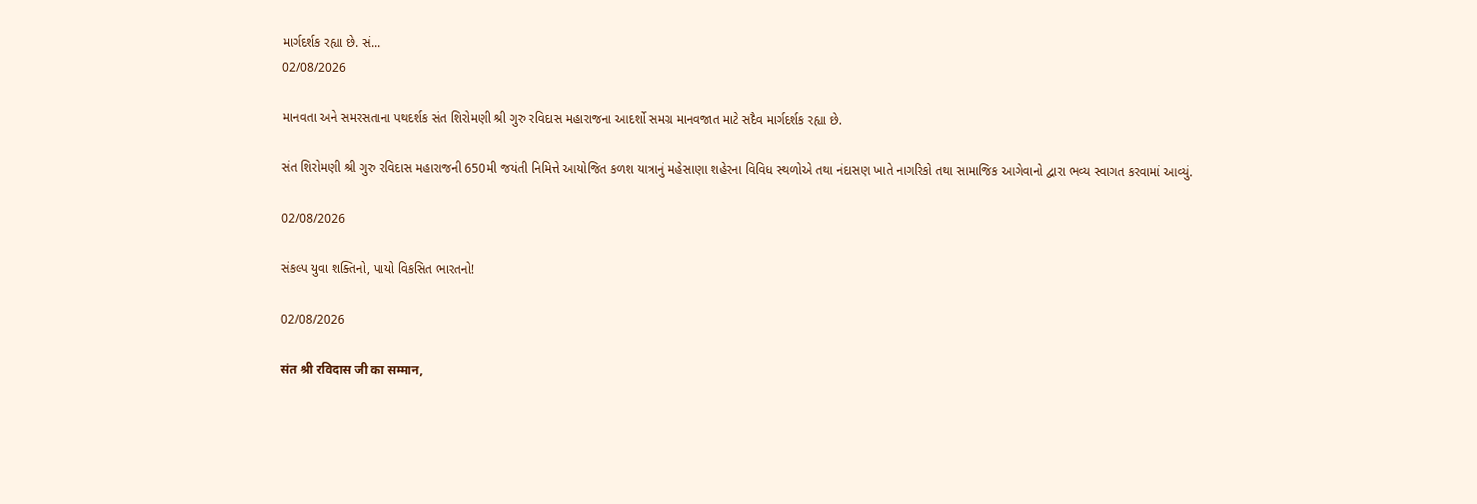માર્ગદર્શક રહ્યા છે. સં...
02/08/2026

માનવતા અને સમરસતાના પથદર્શક સંત શિરોમણી શ્રી ગુરુ રવિદાસ મહારાજના આદર્શો સમગ્ર માનવજાત માટે સદૈવ માર્ગદર્શક રહ્યા છે.

સંત શિરોમણી શ્રી ગુરુ રવિદાસ મહારાજની 650મી જયંતી નિમિત્તે આયોજિત કળશ યાત્રાનું મહેસાણા શહેરના વિવિધ સ્થળોએ તથા નંદાસણ ખાતે નાગરિકો તથા સામાજિક આગેવાનો દ્વારા ભવ્ય સ્વાગત કરવામાં આવ્યું.

02/08/2026

સંકલ્પ યુવા શક્તિનો, પાયો વિકસિત ભારતનો!

02/08/2026

संत श्री रविदास जी का सम्मान,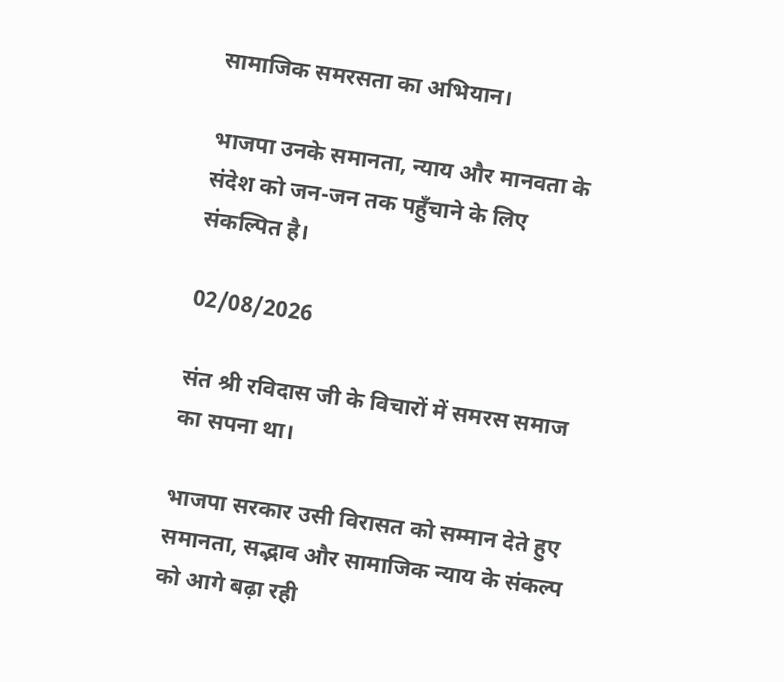सामाजिक समरसता का अभियान।

भाजपा उनके समानता, न्याय और मानवता के संदेश को जन-जन तक पहुँचाने के लिए संकल्पित है।

02/08/2026

संत श्री रविदास जी के विचारों में समरस समाज का सपना था।

भाजपा सरकार उसी विरासत को सम्मान देते हुए समानता, सद्भाव और सामाजिक न्याय के संकल्प को आगे बढ़ा रही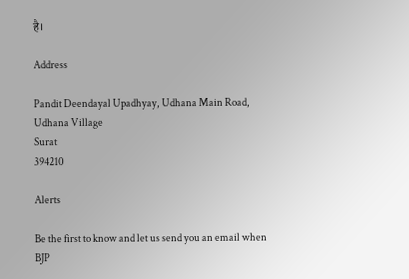है।

Address

Pandit Deendayal Upadhyay, Udhana Main Road, Udhana Village
Surat
394210

Alerts

Be the first to know and let us send you an email when BJP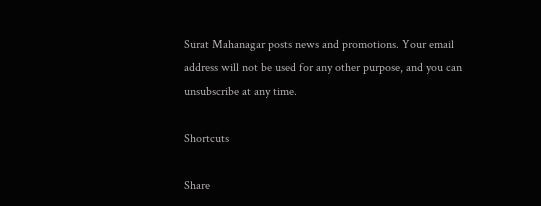Surat Mahanagar posts news and promotions. Your email address will not be used for any other purpose, and you can unsubscribe at any time.

Shortcuts

Share